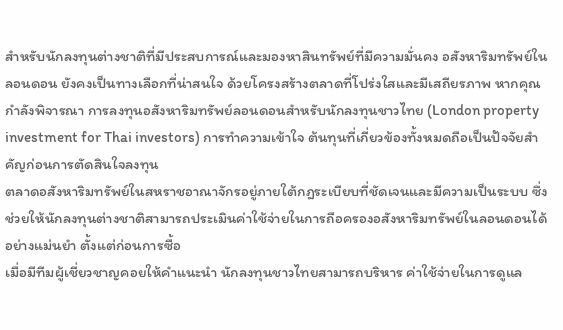สำหรับนักลงทุนต่างชาติที่มีประสบการณ์และมองหาสินทรัพย์ที่มีความมั่นคง อสังหาริมทรัพย์ในลอนดอน ยังคงเป็นทางเลือกที่น่าสนใจ ด้วยโครงสร้างตลาดที่โปร่งใสและมีเสถียรภาพ หากคุณกำลังพิจารณา การลงทุนอสังหาริมทรัพย์ลอนดอนสำหรับนักลงทุนชาวไทย (London property investment for Thai investors) การทำความเข้าใจ ต้นทุนที่เกี่ยวข้องทั้งหมดถือเป็นปัจจัยสำคัญก่อนการตัดสินใจลงทุน
ตลาดอสังหาริมทรัพย์ในสหราชอาณาจักรอยู่ภายใต้กฎระเบียบที่ชัดเจนและมีความเป็นระบบ ซึ่งช่วยให้นักลงทุนต่างชาติสามารถประเมินค่าใช้จ่ายในการถือครองอสังหาริมทรัพย์ในลอนดอนได้อย่างแม่นยำ ตั้งแต่ก่อนการซื้อ
เมื่อมีทีมผู้เชี่ยวชาญคอยให้คำแนะนำ นักลงทุนชาวไทยสามารถบริหาร ค่าใช้จ่ายในการดูแล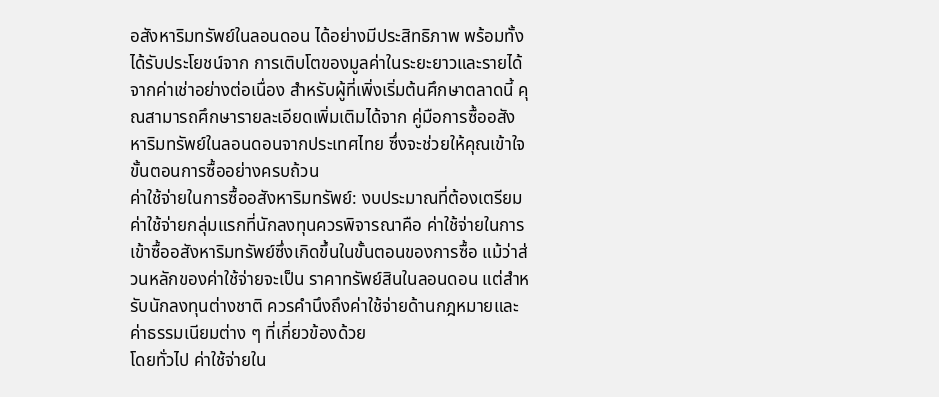อสังหาริมทรัพย์ในลอนดอน ได้อย่างมีประสิทธิภาพ พร้อมทั้งได้รับประโยชน์จาก การเติบโตของมูลค่าในระยะยาวและรายได้จากค่าเช่าอย่างต่อเนื่อง สำหรับผู้ที่เพิ่งเริ่มต้นศึกษาตลาดนี้ คุณสามารถศึกษารายละเอียดเพิ่มเติมได้จาก คู่มือการซื้ออสังหาริมทรัพย์ในลอนดอนจากประเทศไทย ซึ่งจะช่วยให้คุณเข้าใจขั้นตอนการซื้ออย่างครบถ้วน
ค่าใช้จ่ายในการซื้ออสังหาริมทรัพย์: งบประมาณที่ต้องเตรียม
ค่าใช้จ่ายกลุ่มแรกที่นักลงทุนควรพิจารณาคือ ค่าใช้จ่ายในการเข้าซื้ออสังหาริมทรัพย์ซึ่งเกิดขึ้นในขั้นตอนของการซื้อ แม้ว่าส่วนหลักของค่าใช้จ่ายจะเป็น ราคาทรัพย์สินในลอนดอน แต่สำหรับนักลงทุนต่างชาติ ควรคำนึงถึงค่าใช้จ่ายด้านกฎหมายและค่าธรรมเนียมต่าง ๆ ที่เกี่ยวข้องด้วย
โดยทั่วไป ค่าใช้จ่ายใน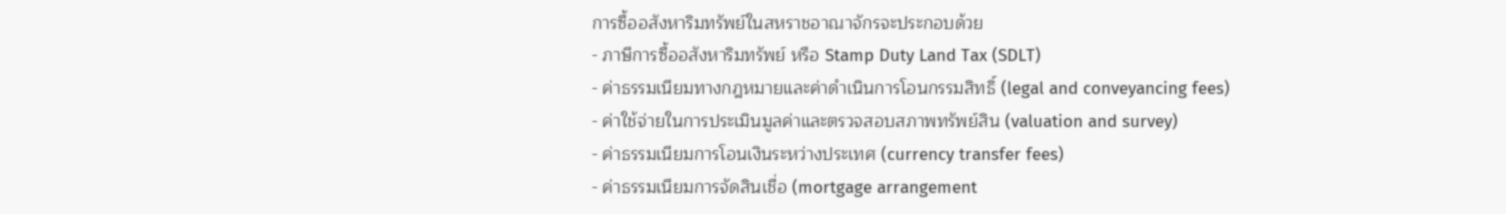การซื้ออสังหาริมทรัพย์ในสหราชอาณาจักรจะประกอบด้วย
- ภาษีการซื้ออสังหาริมทรัพย์ หรือ Stamp Duty Land Tax (SDLT)
- ค่าธรรมเนียมทางกฎหมายและค่าดำเนินการโอนกรรมสิทธิ์ (legal and conveyancing fees)
- ค่าใช้จ่ายในการประเมินมูลค่าและตรวจสอบสภาพทรัพย์สิน (valuation and survey)
- ค่าธรรมเนียมการโอนเงินระหว่างประเทศ (currency transfer fees)
- ค่าธรรมเนียมการจัดสินเชื่อ (mortgage arrangement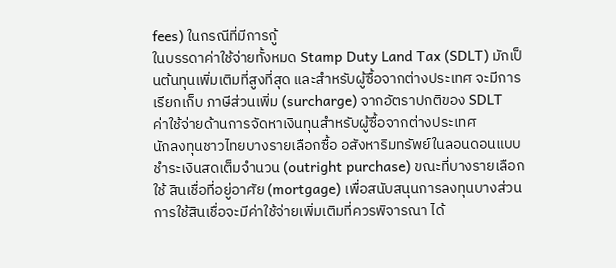fees) ในกรณีที่มีการกู้
ในบรรดาค่าใช้จ่ายทั้งหมด Stamp Duty Land Tax (SDLT) มักเป็นต้นทุนเพิ่มเติมที่สูงที่สุด และสำหรับผู้ซื้อจากต่างประเทศ จะมีการเรียกเก็บ ภาษีส่วนเพิ่ม (surcharge) จากอัตราปกติของ SDLT
ค่าใช้จ่ายด้านการจัดหาเงินทุนสำหรับผู้ซื้อจากต่างประเทศ
นักลงทุนชาวไทยบางรายเลือกซื้อ อสังหาริมทรัพย์ในลอนดอนแบบชำระเงินสดเต็มจำนวน (outright purchase) ขณะที่บางรายเลือกใช้ สินเชื่อที่อยู่อาศัย (mortgage) เพื่อสนับสนุนการลงทุนบางส่วน
การใช้สินเชื่อจะมีค่าใช้จ่ายเพิ่มเติมที่ควรพิจารณา ได้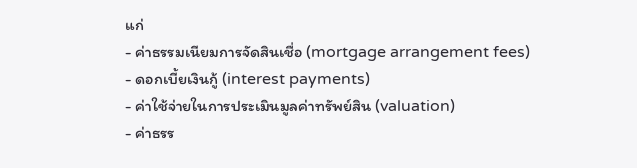แก่
- ค่าธรรมเนียมการจัดสินเชื่อ (mortgage arrangement fees)
- ดอกเบี้ยเงินกู้ (interest payments)
- ค่าใช้จ่ายในการประเมินมูลค่าทรัพย์สิน (valuation)
- ค่าธรร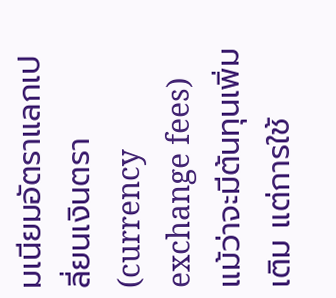มเนียมอัตราแลกเปลี่ยนเงินตรา (currency exchange fees)
แม้ว่าจะมีต้นทุนเพิ่มเติม แต่การใช้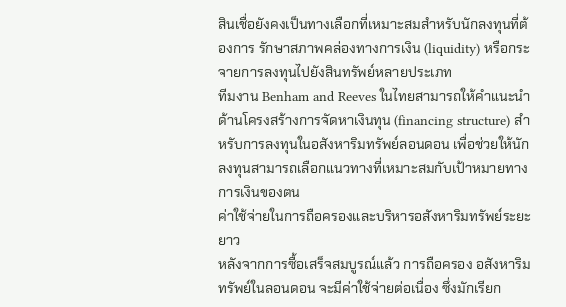สินเชื่อยังคงเป็นทางเลือกที่เหมาะสมสำหรับนักลงทุนที่ต้องการ รักษาสภาพคล่องทางการเงิน (liquidity) หรือกระจายการลงทุนไปยังสินทรัพย์หลายประเภท
ทีมงาน Benham and Reeves ในไทยสามารถให้คำแนะนำด้านโครงสร้างการจัดหาเงินทุน (financing structure) สำหรับการลงทุนในอสังหาริมทรัพย์ลอนดอน เพื่อช่วยให้นักลงทุนสามารถเลือกแนวทางที่เหมาะสมกับเป้าหมายทางการเงินของตน
ค่าใช้จ่ายในการถือครองและบริหารอสังหาริมทรัพย์ระยะยาว
หลังจากการซื้อเสร็จสมบูรณ์แล้ว การถือครอง อสังหาริมทรัพย์ในลอนดอน จะมีค่าใช้จ่ายต่อเนื่อง ซึ่งมักเรียก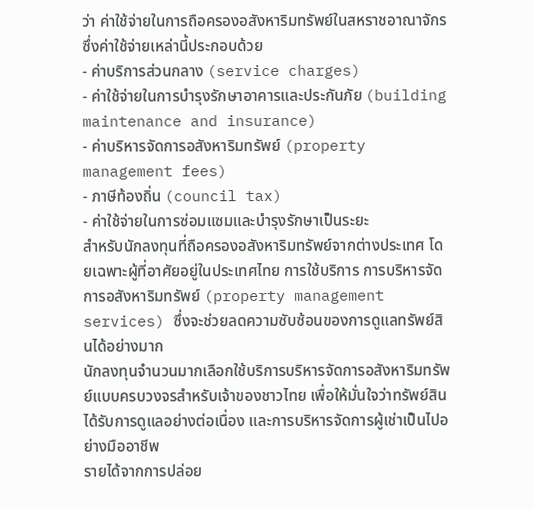ว่า ค่าใช้จ่ายในการถือครองอสังหาริมทรัพย์ในสหราชอาณาจักร ซึ่งค่าใช้จ่ายเหล่านี้ประกอบด้วย
- ค่าบริการส่วนกลาง (service charges)
- ค่าใช้จ่ายในการบำรุงรักษาอาคารและประกันภัย (building maintenance and insurance)
- ค่าบริหารจัดการอสังหาริมทรัพย์ (property management fees)
- ภาษีท้องถิ่น (council tax)
- ค่าใช้จ่ายในการซ่อมแซมและบำรุงรักษาเป็นระยะ
สำหรับนักลงทุนที่ถือครองอสังหาริมทรัพย์จากต่างประเทศ โดยเฉพาะผู้ที่อาศัยอยู่ในประเทศไทย การใช้บริการ การบริหารจัดการอสังหาริมทรัพย์ (property management services) ซึ่งจะช่วยลดความซับซ้อนของการดูแลทรัพย์สินได้อย่างมาก
นักลงทุนจำนวนมากเลือกใช้บริการบริหารจัดการอสังหาริมทรัพย์แบบครบวงจรสำหรับเจ้าของชาวไทย เพื่อให้มั่นใจว่าทรัพย์สินได้รับการดูแลอย่างต่อเนื่อง และการบริหารจัดการผู้เช่าเป็นไปอย่างมืออาชีพ
รายได้จากการปล่อย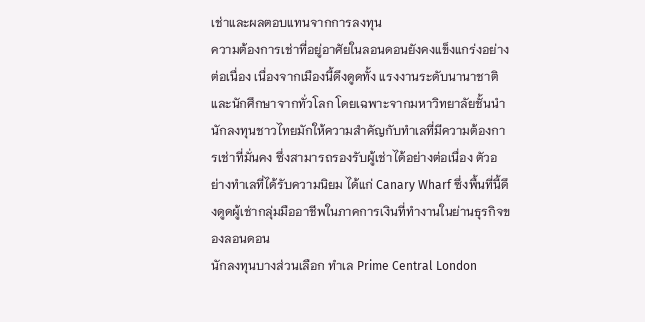เช่าและผลตอบแทนจากการลงทุน
ความต้องการเช่าที่อยู่อาศัยในลอนดอนยังคงแข็งแกร่งอย่างต่อเนื่อง เนื่องจากเมืองนี้ดึงดูดทั้ง แรงงานระดับนานาชาติและนักศึกษาจากทั่วโลก โดยเฉพาะจากมหาวิทยาลัยชั้นนำ
นักลงทุนชาวไทยมักให้ความสำคัญกับทำเลที่มีความต้องการเช่าที่มั่นคง ซึ่งสามารถรองรับผู้เช่าได้อย่างต่อเนื่อง ตัวอย่างทำเลที่ได้รับความนิยม ได้แก่ Canary Wharf ซึ่งพื้นที่นี้ดึงดูดผู้เช่ากลุ่มมืออาชีพในภาคการเงินที่ทำงานในย่านธุรกิจของลอนดอน
นักลงทุนบางส่วนเลือก ทำเล Prime Central London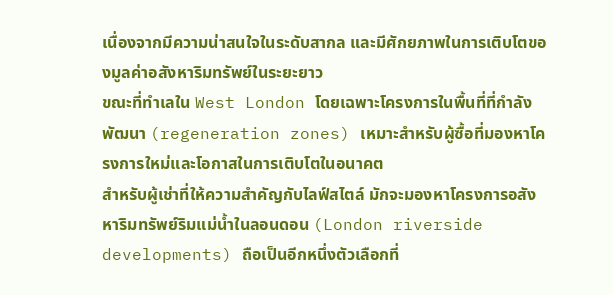เนื่องจากมีความน่าสนใจในระดับสากล และมีศักยภาพในการเติบโตของมูลค่าอสังหาริมทรัพย์ในระยะยาว
ขณะที่ทำเลใน West London โดยเฉพาะโครงการในพื้นที่ที่กำลังพัฒนา (regeneration zones) เหมาะสำหรับผู้ซื้อที่มองหาโครงการใหม่และโอกาสในการเติบโตในอนาคต
สำหรับผู้เช่าที่ให้ความสำคัญกับไลฟ์สไตล์ มักจะมองหาโครงการอสังหาริมทรัพย์ริมแม่น้ำในลอนดอน (London riverside developments) ถือเป็นอีกหนึ่งตัวเลือกที่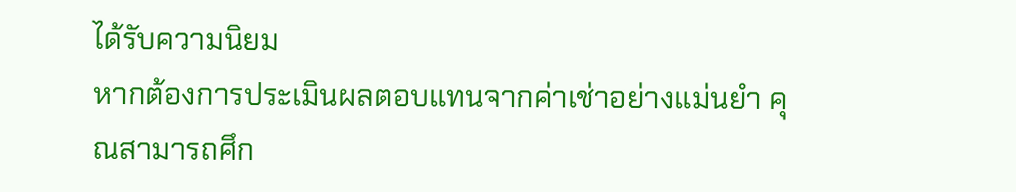ได้รับความนิยม
หากต้องการประเมินผลตอบแทนจากค่าเช่าอย่างแม่นยำ คุณสามารถศึก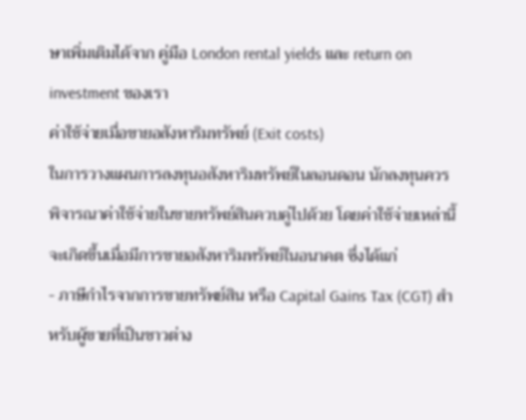ษาเพิ่มเติมได้จาก คู่มือ London rental yields และ return on investment ของเรา
ค่าใช้จ่ายเมื่อขายอสังหาริมทรัพย์ (Exit costs)
ในการวางแผนการลงทุนอสังหาริมทรัพย์ในลอนดอน นักลงทุนควรพิจารณาค่าใช้จ่ายในขายทรัพย์สินควบคู่ไปด้วย โดยค่าใช้จ่ายเหล่านี้จะเกิดขึ้นเมื่อมีการขายอสังหาริมทรัพย์ในอนาคต ซึ่งได้แก่
- ภาษีกำไรจากการขายทรัพย์สิน หรือ Capital Gains Tax (CGT) สำหรับผู้ขายที่เป็นชาวต่าง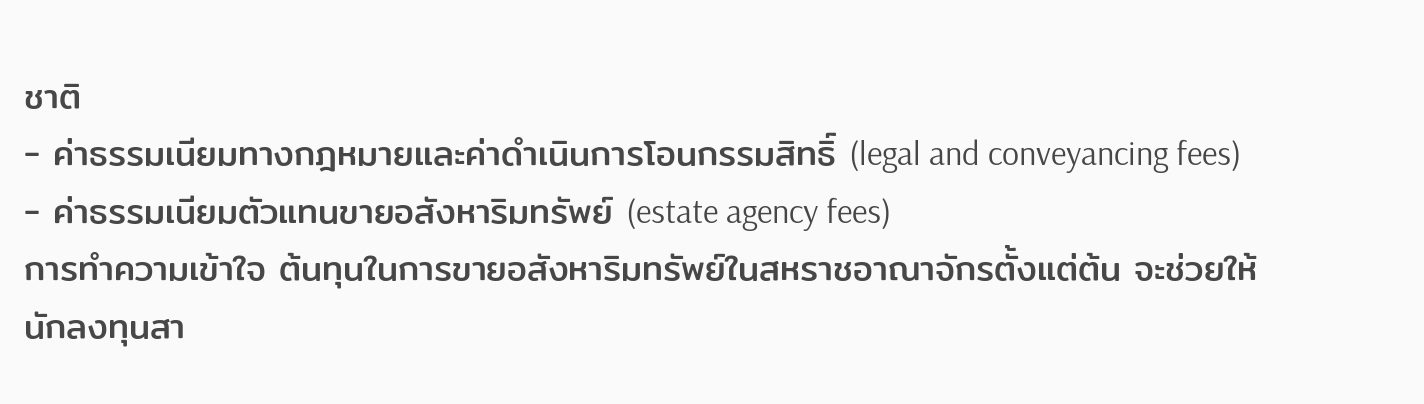ชาติ
- ค่าธรรมเนียมทางกฎหมายและค่าดำเนินการโอนกรรมสิทธิ์ (legal and conveyancing fees)
- ค่าธรรมเนียมตัวแทนขายอสังหาริมทรัพย์ (estate agency fees)
การทำความเข้าใจ ต้นทุนในการขายอสังหาริมทรัพย์ในสหราชอาณาจักรตั้งแต่ต้น จะช่วยให้นักลงทุนสา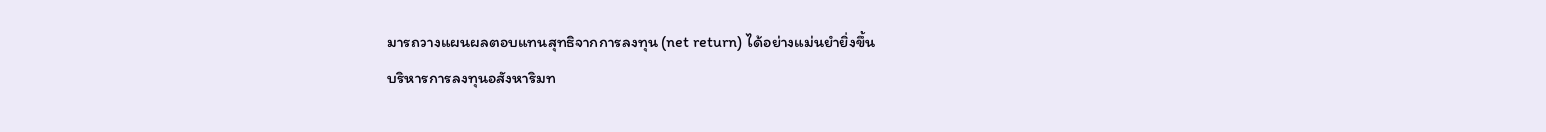มารถวางแผนผลตอบแทนสุทธิจากการลงทุน (net return) ได้อย่างแม่นยำยิ่งขึ้น
บริหารการลงทุนอสังหาริมท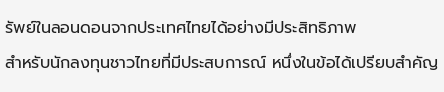รัพย์ในลอนดอนจากประเทศไทยได้อย่างมีประสิทธิภาพ
สำหรับนักลงทุนชาวไทยที่มีประสบการณ์ หนึ่งในข้อได้เปรียบสำคัญ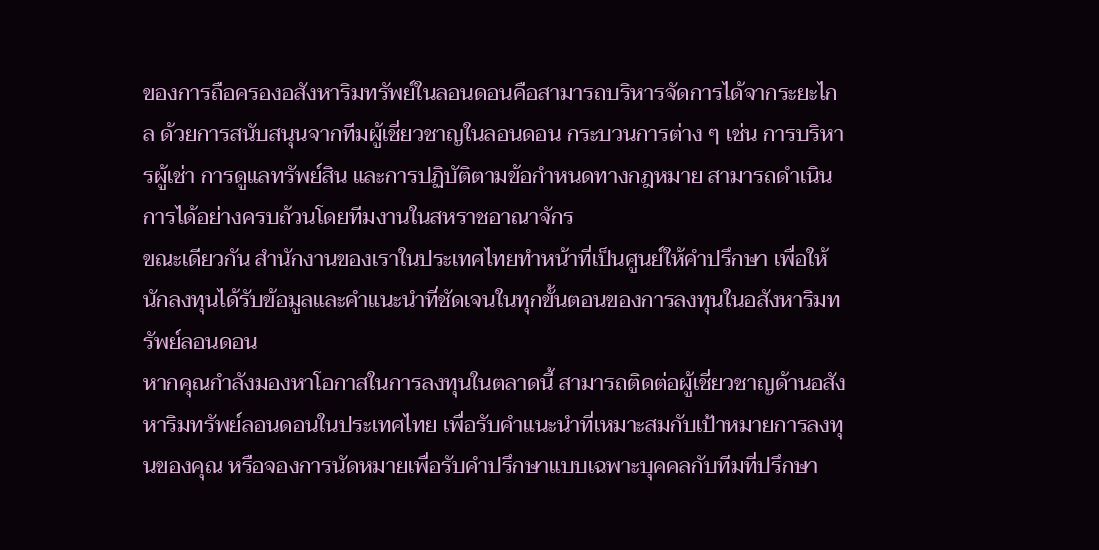ของการถือครองอสังหาริมทรัพย์ในลอนดอนคือสามารถบริหารจัดการได้จากระยะไกล ด้วยการสนับสนุนจากทีมผู้เชี่ยวชาญในลอนดอน กระบวนการต่าง ๆ เช่น การบริหารผู้เช่า การดูแลทรัพย์สิน และการปฏิบัติตามข้อกำหนดทางกฎหมาย สามารถดำเนินการได้อย่างครบถ้วนโดยทีมงานในสหราชอาณาจักร
ขณะเดียวกัน สำนักงานของเราในประเทศไทยทำหน้าที่เป็นศูนย์ให้คำปรึกษา เพื่อให้นักลงทุนได้รับข้อมูลและคำแนะนำที่ชัดเจนในทุกขั้นตอนของการลงทุนในอสังหาริมทรัพย์ลอนดอน
หากคุณกำลังมองหาโอกาสในการลงทุนในตลาดนี้ สามารถติดต่อผู้เชี่ยวชาญด้านอสังหาริมทรัพย์ลอนดอนในประเทศไทย เพื่อรับคำแนะนำที่เหมาะสมกับเป้าหมายการลงทุนของคุณ หรือจองการนัดหมายเพื่อรับคำปรึกษาแบบเฉพาะบุคคลกับทีมที่ปรึกษา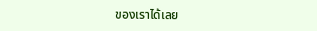ของเราได้เลย